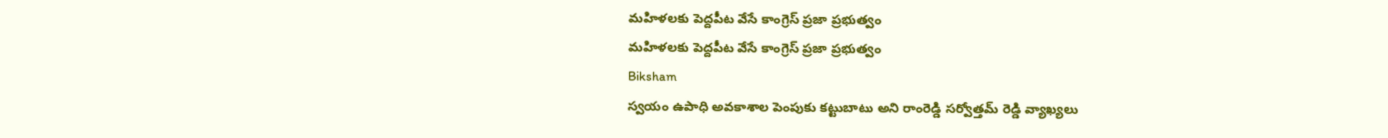మహిళలకు పెద్దపీట వేసే కాంగ్రెస్ ప్రజా ప్రభుత్వం
మహిళలకు పెద్దపీట వేసే కాంగ్రెస్ ప్రజా ప్రభుత్వం
Biksham
స్వయం ఉపాధి అవకాశాల పెంపుకు కట్టుబాటు అని రాంరెడ్డి సర్వోత్తమ్ రెడ్డి వ్యాఖ్యలు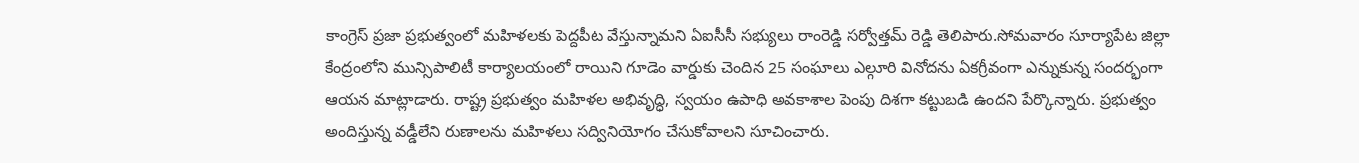కాంగ్రెస్ ప్రజా ప్రభుత్వంలో మహిళలకు పెద్దపీట వేస్తున్నామని ఏఐసీసీ సభ్యులు రాంరెడ్డి సర్వోత్తమ్ రెడ్డి తెలిపారు.సోమవారం సూర్యాపేట జిల్లా కేంద్రంలోని మున్సిపాలిటీ కార్యాలయంలో రాయిని గూడెం వార్డుకు చెందిన 25 సంఘాలు ఎల్గూరి వినోదను ఏకగ్రీవంగా ఎన్నుకున్న సందర్భంగా ఆయన మాట్లాడారు. రాష్ట్ర ప్రభుత్వం మహిళల అభివృద్ధి, స్వయం ఉపాధి అవకాశాల పెంపు దిశగా కట్టుబడి ఉందని పేర్కొన్నారు. ప్రభుత్వం అందిస్తున్న వడ్డీలేని రుణాలను మహిళలు సద్వినియోగం చేసుకోవాలని సూచించారు.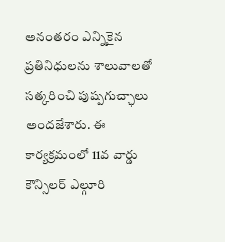అనంతరం ఎన్నికైన ప్రతినిధులను శాలువాలతో సత్కరించి పుష్పగుచ్ఛాలు అందజేశారు. ఈ కార్యక్రమంలో 11వ వార్డు కౌన్సిలర్ ఎల్గూరి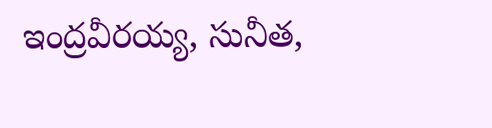ఇంద్రవీరయ్య, సునీత,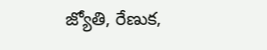జ్యోతి, రేణుక,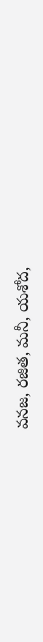వనజ, రజిత, మనీ, యశోద,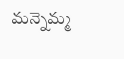మన్నెమ్మ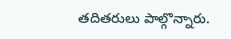తదితరులు పాల్గొన్నారు.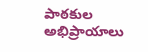పాఠకుల అభిప్రాయాలు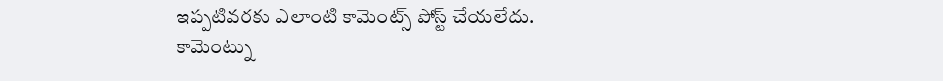ఇప్పటివరకు ఎలాంటి కామెంట్స్ పోస్ట్ చేయలేదు.
కామెంట్ను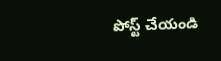పోస్ట్ చేయండి